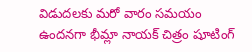విడుదలకు మరో వారం సమయం ఉందనగా భీమ్లా నాయక్ చిత్రం షూటింగ్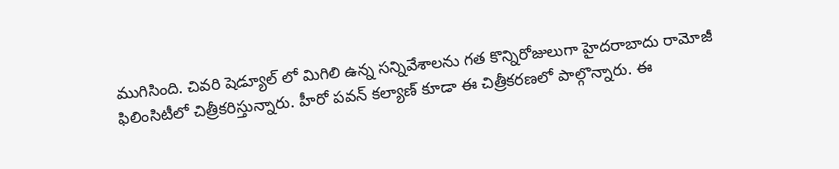ముగిసింది. చివరి షెడ్యూల్ లో మిగిలి ఉన్న సన్నివేశాలను గత కొన్నిరోజులుగా హైదరాబాదు రామోజీ ఫిలింసిటీలో చిత్రీకరిస్తున్నారు. హీరో పవన్ కల్యాణ్ కూడా ఈ చిత్రీకరణలో పాల్గొన్నారు. ఈ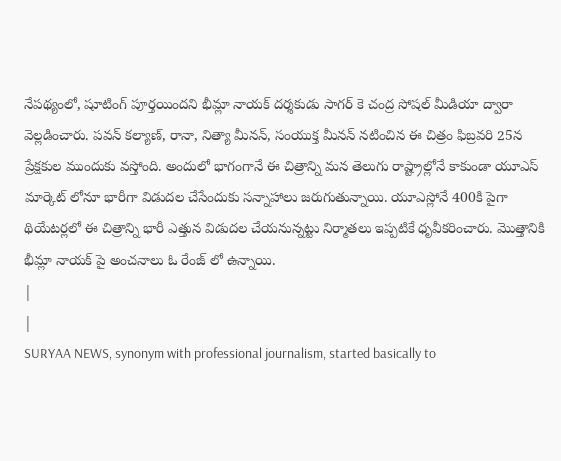నేపథ్యంలో, షూటింగ్ పూర్తయిందని భీమ్లా నాయక్ దర్శకుడు సాగర్ కె చంద్ర సోషల్ మీడియా ద్వారా వెల్లడించారు. పవన్ కల్యాణ్, రానా, నిత్యా మీనన్, సంయుక్త మీనన్ నటించిన ఈ చిత్రం ఫిబ్రవరి 25న ప్రేక్షకుల ముందుకు వస్తోంది. అందులో భాగంగానే ఈ చిత్రాన్ని మన తెలుగు రాష్ట్రాల్లోనే కాకుండా యూఎస్ మార్కెట్ లోనూ భారీగా విడుదల చేసేందుకు సన్నాహాలు జరుగుతున్నాయి. యూఎస్లోనే 400కి పైగా థియేటర్లలో ఈ చిత్రాన్ని భారీ ఎత్తున విడుదల చేయనున్నట్టు నిర్మాతలు ఇప్పటికే ధృవీకరించారు. మొత్తానికి భీమ్లా నాయక్ పై అంచనాలు ఓ రేంజ్ లో ఉన్నాయి.
|
|
SURYAA NEWS, synonym with professional journalism, started basically to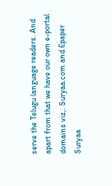serve the Telugu language readers. And apart from that we have our own e-portal domains viz,. Suryaa.com and Epaper Suryaa